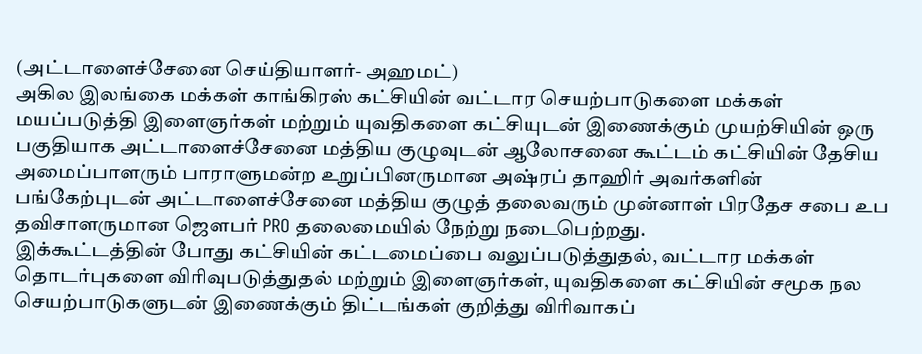(அட்டாளைச்சேனை செய்தியாளர்- அஹமட்)
அகில இலங்கை மக்கள் காங்கிரஸ் கட்சியின் வட்டார செயற்பாடுகளை மக்கள் மயப்படுத்தி இளைஞர்கள் மற்றும் யுவதிகளை கட்சியுடன் இணைக்கும் முயற்சியின் ஒரு பகுதியாக அட்டாளைச்சேனை மத்திய குழுவுடன் ஆலோசனை கூட்டம் கட்சியின் தேசிய அமைப்பாளரும் பாராளுமன்ற உறுப்பினருமான அஷ்ரப் தாஹிர் அவர்களின் பங்கேற்புடன் அட்டாளைச்சேனை மத்திய குழுத் தலைவரும் முன்னாள் பிரதேச சபை உப தவிசாளருமான ஜெளபர் PRO தலைமையில் நேற்று நடைபெற்றது.
இக்கூட்டத்தின் போது கட்சியின் கட்டமைப்பை வலுப்படுத்துதல், வட்டார மக்கள் தொடர்புகளை விரிவுபடுத்துதல் மற்றும் இளைஞர்கள், யுவதிகளை கட்சியின் சமூக நல செயற்பாடுகளுடன் இணைக்கும் திட்டங்கள் குறித்து விரிவாகப்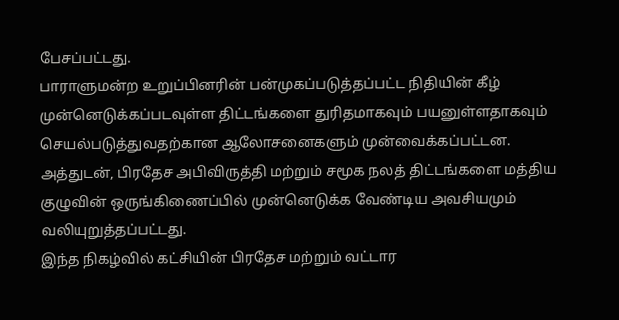பேசப்பட்டது.
பாராளுமன்ற உறுப்பினரின் பன்முகப்படுத்தப்பட்ட நிதியின் கீழ் முன்னெடுக்கப்படவுள்ள திட்டங்களை துரிதமாகவும் பயனுள்ளதாகவும் செயல்படுத்துவதற்கான ஆலோசனைகளும் முன்வைக்கப்பட்டன. அத்துடன், பிரதேச அபிவிருத்தி மற்றும் சமூக நலத் திட்டங்களை மத்திய குழுவின் ஒருங்கிணைப்பில் முன்னெடுக்க வேண்டிய அவசியமும் வலியுறுத்தப்பட்டது.
இந்த நிகழ்வில் கட்சியின் பிரதேச மற்றும் வட்டார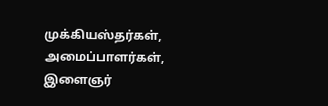முக்கியஸ்தர்கள், அமைப்பாளர்கள், இளைஞர்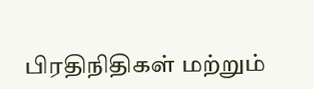பிரதிநிதிகள் மற்றும்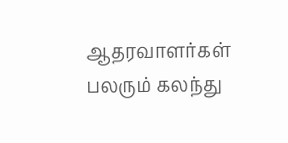ஆதரவாளர்கள் பலரும் கலந்து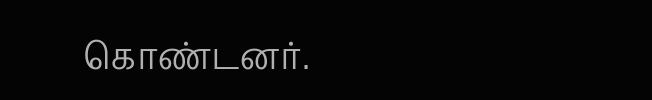கொண்டனர்.